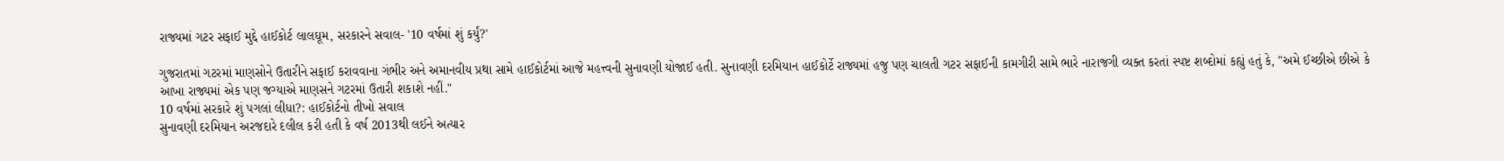રાજ્યમાં ગટર સફાઈ મુદ્દે હાઈકોર્ટ લાલઘૂમ, સરકારને સવાલ- '10 વર્ષમાં શું કર્યું?'

ગુજરાતમાં ગટરમાં માણસોને ઉતારીને સફાઈ કરાવવાના ગંભીર અને અમાનવીય પ્રથા સામે હાઈકોર્ટમાં આજે મહત્ત્વની સુનાવણી યોજાઈ હતી. સુનાવણી દરમિયાન હાઈકોર્ટે રાજ્યમાં હજુ પણ ચાલતી ગટર સફાઈની કામગીરી સામે ભારે નારાજગી વ્યક્ત કરતાં સ્પષ્ટ શબ્દોમાં કહ્યું હતું કે, "અમે ઈચ્છીએ છીએ કે આખા રાજ્યમાં એક પણ જગ્યાએ માણસને ગટરમાં ઉતારી શકાશે નહીં."
10 વર્ષમાં સરકારે શું પગલાં લીધા?: હાઈકોર્ટનો તીખો સવાલ
સુનાવણી દરમિયાન અરજદારે દલીલ કરી હતી કે વર્ષ 2013થી લઈને અત્યાર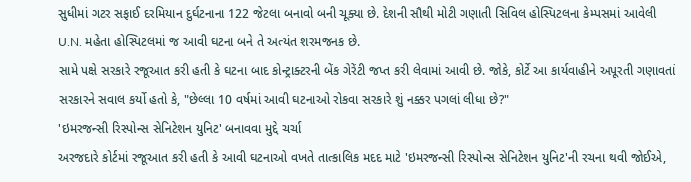સુધીમાં ગટર સફાઈ દરમિયાન દુર્ઘટનાના 122 જેટલા બનાવો બની ચૂક્યા છે. દેશની સૌથી મોટી ગણાતી સિવિલ હોસ્પિટલના કેમ્પસમાં આવેલી U.N. મહેતા હોસ્પિટલમાં જ આવી ઘટના બને તે અત્યંત શરમજનક છે.
સામે પક્ષે સરકારે રજૂઆત કરી હતી કે ઘટના બાદ કોન્ટ્રાક્ટરની બેંક ગેરેંટી જપ્ત કરી લેવામાં આવી છે. જોકે, કોર્ટે આ કાર્યવાહીને અપૂરતી ગણાવતાં સરકારને સવાલ કર્યો હતો કે, "છેલ્લા 10 વર્ષમાં આવી ઘટનાઓ રોકવા સરકારે શું નક્કર પગલાં લીધા છે?"
'ઇમરજન્સી રિસ્પોન્સ સેનિટેશન યુનિટ' બનાવવા મુદ્દે ચર્ચા
અરજદારે કોર્ટમાં રજૂઆત કરી હતી કે આવી ઘટનાઓ વખતે તાત્કાલિક મદદ માટે 'ઇમરજન્સી રિસ્પોન્સ સેનિટેશન યુનિટ'ની રચના થવી જોઈએ,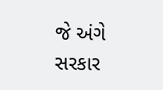જે અંગે સરકાર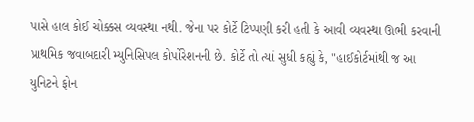પાસે હાલ કોઈ ચોક્કસ વ્યવસ્થા નથી. જેના પર કોર્ટે ટિપ્પણી કરી હતી કે આવી વ્યવસ્થા ઊભી કરવાની પ્રાથમિક જવાબદારી મ્યુનિસિપલ કોર્પોરેશનની છે. કોર્ટે તો ત્યાં સુધી કહ્યું કે, "હાઈકોર્ટમાંથી જ આ યુનિટને ફોન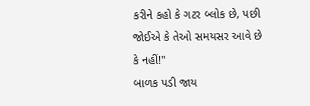કરીને કહો કે ગટર બ્લોક છે, પછી જોઈએ કે તેઓ સમયસર આવે છે કે નહીં!"
બાળક પડી જાય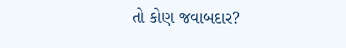તો કોણ જવાબદાર?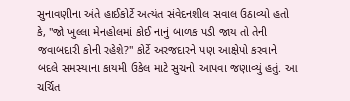સુનાવણીના અંતે હાઈકોર્ટે અત્યંત સંવેદનશીલ સવાલ ઉઠાવ્યો હતો કે, "જો ખુલ્લા મેનહોલમાં કોઈ નાનું બાળક પડી જાય તો તેની જવાબદારી કોની રહેશે?" કોર્ટે અરજદારને પણ આક્ષેપો કરવાને બદલે સમસ્યાના કાયમી ઉકેલ માટે સુચનો આપવા જણાવ્યું હતું. આ ચર્ચિત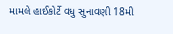મામલે હાઈકોર્ટે વધુ સુનાવણી 18મી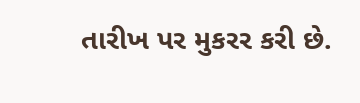તારીખ પર મુકરર કરી છે.